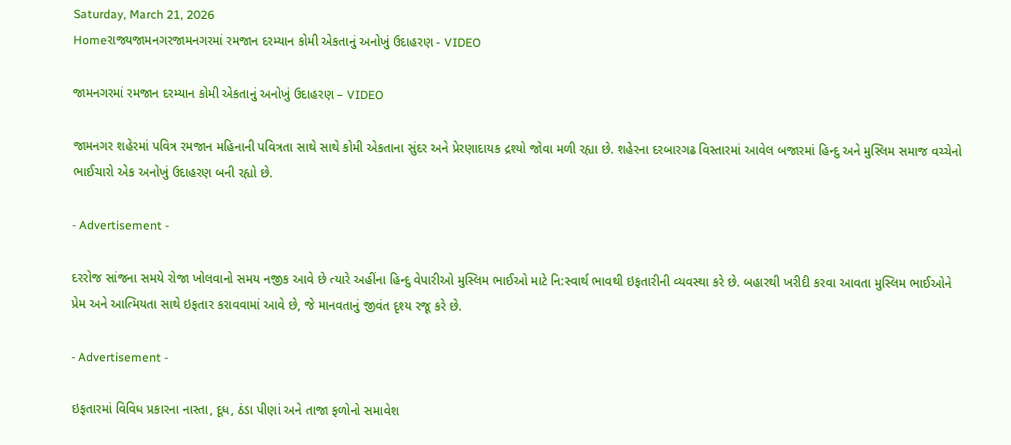Saturday, March 21, 2026
Homeરાજ્યજામનગરજામનગરમાં રમજાન દરમ્યાન કોમી એકતાનું અનોખું ઉદાહરણ - VIDEO

જામનગરમાં રમજાન દરમ્યાન કોમી એકતાનું અનોખું ઉદાહરણ – VIDEO

જામનગર શહેરમાં પવિત્ર રમજાન મહિનાની પવિત્રતા સાથે સાથે કોમી એકતાના સુંદર અને પ્રેરણાદાયક દ્રશ્યો જોવા મળી રહ્યા છે. શહેરના દરબારગઢ વિસ્તારમાં આવેલ બજારમાં હિન્દુ અને મુસ્લિમ સમાજ વચ્ચેનો ભાઈચારો એક અનોખું ઉદાહરણ બની રહ્યો છે.

- Advertisement -

દરરોજ સાંજના સમયે રોજા ખોલવાનો સમય નજીક આવે છે ત્યારે અહીંના હિન્દુ વેપારીઓ મુસ્લિમ ભાઈઓ માટે નિ:સ્વાર્થ ભાવથી ઇફતારીની વ્યવસ્થા કરે છે. બહારથી ખરીદી કરવા આવતા મુસ્લિમ ભાઈઓને પ્રેમ અને આત્મિયતા સાથે ઇફતાર કરાવવામાં આવે છે, જે માનવતાનું જીવંત દૃશ્ય રજૂ કરે છે.

- Advertisement -

ઇફતારમાં વિવિધ પ્રકારના નાસ્તા, દૂધ, ઠંડા પીણાં અને તાજા ફળોનો સમાવેશ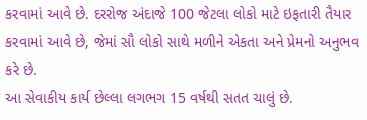કરવામાં આવે છે. દરરોજ અંદાજે 100 જેટલા લોકો માટે ઇફતારી તૈયાર કરવામાં આવે છે, જેમાં સૌ લોકો સાથે મળીને એકતા અને પ્રેમનો અનુભવ કરે છે.
આ સેવાકીય કાર્ય છેલ્લા લગભગ 15 વર્ષથી સતત ચાલું છે.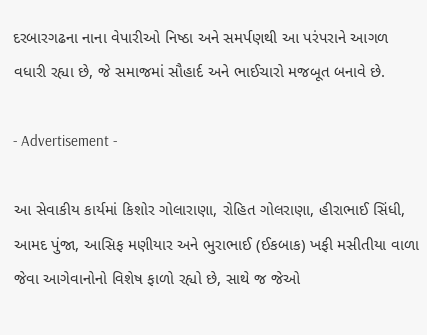દરબારગઢના નાના વેપારીઓ નિષ્ઠા અને સમર્પણથી આ પરંપરાને આગળ વધારી રહ્યા છે, જે સમાજમાં સૌહાર્દ અને ભાઈચારો મજબૂત બનાવે છે.

- Advertisement -

આ સેવાકીય કાર્યમાં કિશોર ગોલારાણા, રોહિત ગોલરાણા, હીરાભાઈ સિંધી, આમદ પુંજા, આસિફ મણીયાર અને ભુરાભાઈ (ઈકબાક) ખફી મસીતીયા વાળા જેવા આગેવાનોનો વિશેષ ફાળો રહ્યો છે, સાથે જ જેઓ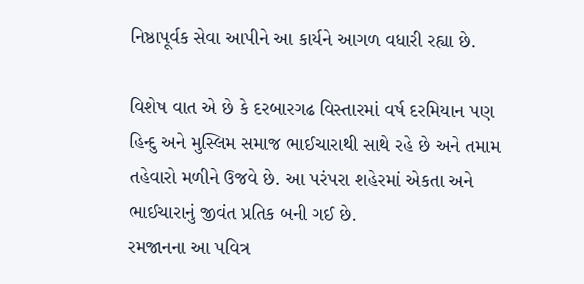નિષ્ઠાપૂર્વક સેવા આપીને આ કાર્યને આગળ વધારી રહ્યા છે.

વિશેષ વાત એ છે કે દરબારગઢ વિસ્તારમાં વર્ષ દરમિયાન પણ હિન્દુ અને મુસ્લિમ સમાજ ભાઈચારાથી સાથે રહે છે અને તમામ તહેવારો મળીને ઉજવે છે. આ પરંપરા શહેરમાં એકતા અને ભાઈચારાનું જીવંત પ્રતિક બની ગઈ છે.
રમજાનના આ પવિત્ર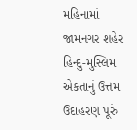મહિનામાં જામનગર શહેર હિન્દુ-મુસ્લિમ એકતાનું ઉત્તમ ઉદાહરણ પૂરું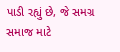પાડી રહ્યું છે, જે સમગ્ર સમાજ માટે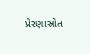પ્રેરણાસ્રોત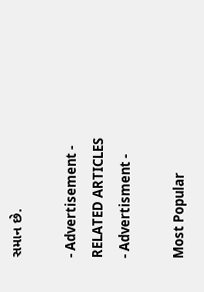સમાન છે.

- Advertisement -
RELATED ARTICLES
- Advertisment -

Most Popular